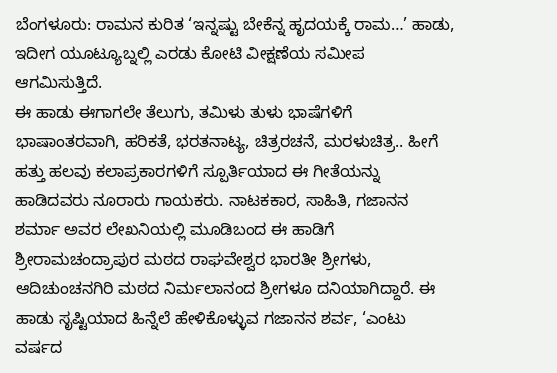ಬೆಂಗಳೂರು: ರಾಮನ ಕುರಿತ ‘ಇನ್ನಷ್ಟು ಬೇಕೆನ್ನ ಹೃದಯಕ್ಕೆ ರಾಮ…’ ಹಾಡು, ಇದೀಗ ಯೂಟ್ಯೂಬ್ನಲ್ಲಿ ಎರಡು ಕೋಟಿ ವೀಕ್ಷಣೆಯ ಸಮೀಪ ಆಗಮಿಸುತ್ತಿದೆ.
ಈ ಹಾಡು ಈಗಾಗಲೇ ತೆಲುಗು, ತಮಿಳು ತುಳು ಭಾಷೆಗಳಿಗೆ ಭಾಷಾಂತರವಾಗಿ, ಹರಿಕತೆ, ಭರತನಾಟ್ಯ, ಚಿತ್ರರಚನೆ, ಮರಳುಚಿತ್ರ.. ಹೀಗೆ ಹತ್ತು ಹಲವು ಕಲಾಪ್ರಕಾರಗಳಿಗೆ ಸ್ಪೂರ್ತಿಯಾದ ಈ ಗೀತೆಯನ್ನು ಹಾಡಿದವರು ನೂರಾರು ಗಾಯಕರು. ನಾಟಕಕಾರ, ಸಾಹಿತಿ, ಗಜಾನನ ಶರ್ಮಾ ಅವರ ಲೇಖನಿಯಲ್ಲಿ ಮೂಡಿಬಂದ ಈ ಹಾಡಿಗೆ ಶ್ರೀರಾಮಚಂದ್ರಾಪುರ ಮಠದ ರಾಘವೇಶ್ವರ ಭಾರತೀ ಶ್ರೀಗಳು, ಆದಿಚುಂಚನಗಿರಿ ಮಠದ ನಿರ್ಮಲಾನಂದ ಶ್ರೀಗಳೂ ದನಿಯಾಗಿದ್ದಾರೆ. ಈ ಹಾಡು ಸೃಷ್ಟಿಯಾದ ಹಿನ್ನೆಲೆ ಹೇಳಿಕೊಳ್ಳುವ ಗಜಾನನ ಶರ್ವ, ‘ಎಂಟು ವರ್ಷದ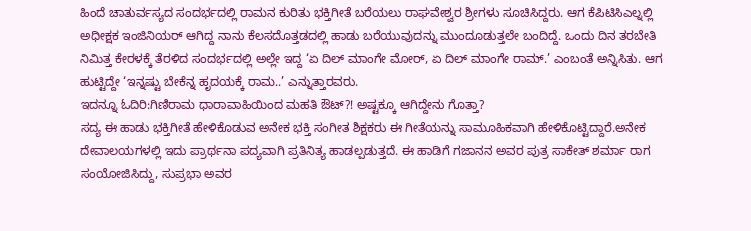ಹಿಂದೆ ಚಾತುರ್ವಸ್ಯದ ಸಂದರ್ಭದಲ್ಲಿ ರಾಮನ ಕುರಿತು ಭಕ್ತಿಗೀತೆ ಬರೆಯಲು ರಾಘವೇಶ್ವರ ಶ್ರೀಗಳು ಸೂಚಿಸಿದ್ದರು. ಆಗ ಕೆಪಿಟಿಸಿಎಲ್ನಲ್ಲಿ ಅಧೀಕ್ಷಕ ಇಂಜಿನಿಯರ್ ಆಗಿದ್ದ ನಾನು ಕೆಲಸದೊತ್ತಡದಲ್ಲಿ ಹಾಡು ಬರೆಯುವುದನ್ನು ಮುಂದೂಡುತ್ತಲೇ ಬಂದಿದ್ದೆ. ಒಂದು ದಿನ ತರಬೇತಿ ನಿಮಿತ್ತ ಕೇರಳಕ್ಕೆ ತೆರಳಿದ ಸಂದರ್ಭದಲ್ಲಿ ಅಲ್ಲೇ ಇದ್ದ ‘ಏ ದಿಲ್ ಮಾಂಗೇ ಮೋರ್, ಏ ದಿಲ್ ಮಾಂಗೇ ರಾಮ್.’ ಎಂಬಂತೆ ಅನ್ನಿಸಿತು. ಆಗ ಹುಟ್ಟಿದ್ದೇ ‘ಇನ್ನಷ್ಟು ಬೇಕೆನ್ನ ಹೃದಯಕ್ಕೆ ರಾಮ..’ ಎನ್ನುತ್ತಾರವರು.
ಇದನ್ನೂ ಓದಿರಿ:ಗಿಣಿರಾಮ ಧಾರಾವಾಹಿಯಿಂದ ಮಹತಿ ಔಟ್?! ಅಷ್ಟಕ್ಕೂ ಆಗಿದ್ದೇನು ಗೊತ್ತಾ?
ಸದ್ಯ ಈ ಹಾಡು ಭಕ್ತಿಗೀತೆ ಹೇಳಿಕೊಡುವ ಅನೇಕ ಭಕ್ತಿ ಸಂಗೀತ ಶಿಕ್ಷಕರು ಈ ಗೀತೆಯನ್ನು ಸಾಮೂಹಿಕವಾಗಿ ಹೇಳಿಕೊಟ್ಟಿದ್ದಾರೆ.ಅನೇಕ ದೇವಾಲಯಗಳಲ್ಲಿ ಇದು ಪ್ರಾರ್ಥನಾ ಪದ್ಯವಾಗಿ ಪ್ರತಿನಿತ್ಯ ಹಾಡಲ್ಪಡುತ್ತದೆ. ಈ ಹಾಡಿಗೆ ಗಜಾನನ ಅವರ ಪುತ್ರ ಸಾಕೇತ್ ಶರ್ಮಾ ರಾಗ ಸಂಯೋಜಿಸಿದ್ದು, ಸುಪ್ರಭಾ ಅವರ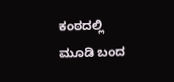ಕಂಠದಲ್ಲಿ ಮೂಡಿ ಬಂದ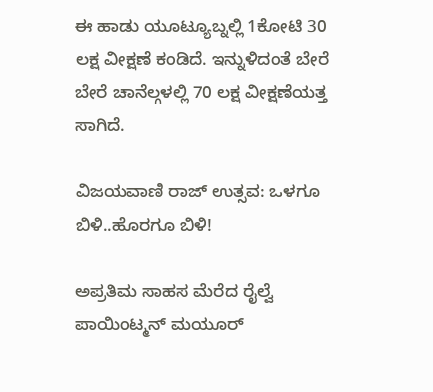ಈ ಹಾಡು ಯೂಟ್ಯೂಬ್ನಲ್ಲಿ 1ಕೋಟಿ 30 ಲಕ್ಷ ವೀಕ್ಷಣೆ ಕಂಡಿದೆ. ಇನ್ನುಳಿದಂತೆ ಬೇರೆ ಬೇರೆ ಚಾನೆಲ್ಗಳಲ್ಲಿ 70 ಲಕ್ಷ ವೀಕ್ಷಣೆಯತ್ತ ಸಾಗಿದೆ.

ವಿಜಯವಾಣಿ ರಾಜ್ ಉತ್ಸವ: ಒಳಗೂ ಬಿಳಿ..ಹೊರಗೂ ಬಿಳಿ!

ಅಪ್ರತಿಮ ಸಾಹಸ ಮೆರೆದ ರೈಲ್ವೆ ಪಾಯಿಂಟ್ಮನ್ ಮಯೂರ್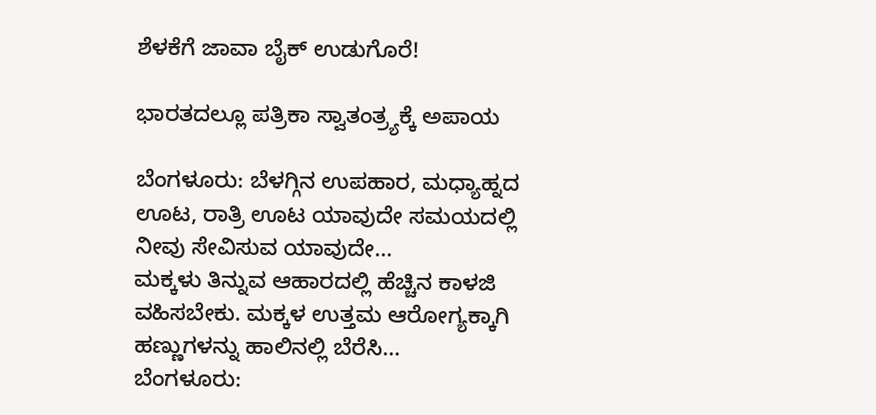ಶೆಳಕೆಗೆ ಜಾವಾ ಬೈಕ್ ಉಡುಗೊರೆ!

ಭಾರತದಲ್ಲೂ ಪತ್ರಿಕಾ ಸ್ವಾತಂತ್ರ್ಯಕ್ಕೆ ಅಪಾಯ

ಬೆಂಗಳೂರು: ಬೆಳಗ್ಗಿನ ಉಪಹಾರ, ಮಧ್ಯಾಹ್ನದ ಊಟ, ರಾತ್ರಿ ಊಟ ಯಾವುದೇ ಸಮಯದಲ್ಲಿ ನೀವು ಸೇವಿಸುವ ಯಾವುದೇ…
ಮಕ್ಕಳು ತಿನ್ನುವ ಆಹಾರದಲ್ಲಿ ಹೆಚ್ಚಿನ ಕಾಳಜಿ ವಹಿಸಬೇಕು. ಮಕ್ಕಳ ಉತ್ತಮ ಆರೋಗ್ಯಕ್ಕಾಗಿ ಹಣ್ಣುಗಳನ್ನು ಹಾಲಿನಲ್ಲಿ ಬೆರೆಸಿ…
ಬೆಂಗಳೂರು: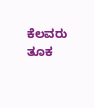ಕೆಲವರು ತೂಕ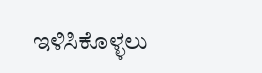ಇಳಿಸಿಕೊಳ್ಳಲು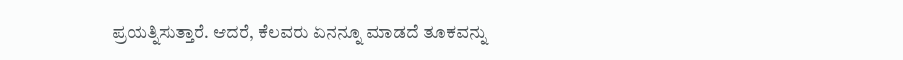ಪ್ರಯತ್ನಿಸುತ್ತಾರೆ. ಆದರೆ, ಕೆಲವರು ಏನನ್ನೂ ಮಾಡದೆ ತೂಕವನ್ನು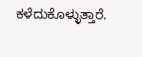ಕಳೆದುಕೊಳ್ಳುತ್ತಾರೆ.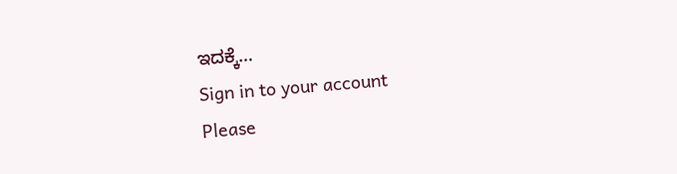ಇದಕ್ಕೆ…
Sign in to your account
Please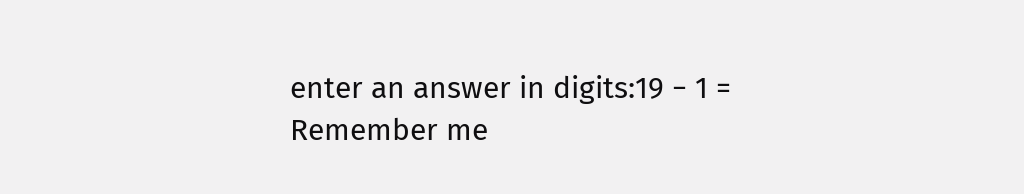enter an answer in digits:19 − 1 =
Remember me